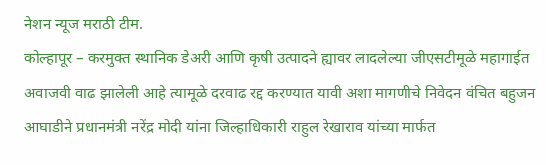नेशन न्यूज मराठी टीम.
कोल्हापूर – करमुक्त स्थानिक डेअरी आणि कृषी उत्पादने ह्यावर लादलेल्या जीएसटीमूळे महागाईत अवाजवी वाढ झालेली आहे त्यामूळे दरवाढ रद्द करण्यात यावी अशा मागणीचे निवेदन वंचित बहुजन आघाडीने प्रधानमंत्री नरेंद्र मोदी यांना जिल्हाधिकारी राहुल रेखाराव यांच्या मार्फत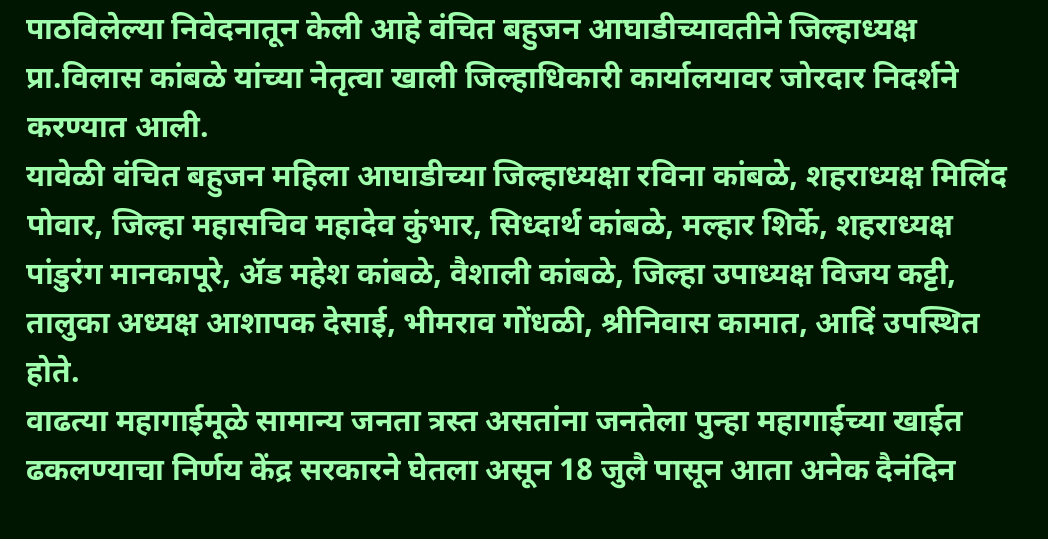पाठविलेल्या निवेदनातून केली आहे वंचित बहुजन आघाडीच्यावतीने जिल्हाध्यक्ष प्रा.विलास कांबळे यांच्या नेतृत्वा खाली जिल्हाधिकारी कार्यालयावर जोरदार निदर्शने करण्यात आली.
यावेळी वंचित बहुजन महिला आघाडीच्या जिल्हाध्यक्षा रविना कांबळे, शहराध्यक्ष मिलिंद पोवार, जिल्हा महासचिव महादेव कुंभार, सिध्दार्थ कांबळे, मल्हार शिर्के, शहराध्यक्ष पांडुरंग मानकापूरे, ॲड महेश कांबळे, वैशाली कांबळे, जिल्हा उपाध्यक्ष विजय कट्टी, तालुका अध्यक्ष आशापक देसाई, भीमराव गोंधळी, श्रीनिवास कामात, आदिं उपस्थित होते.
वाढत्या महागाईमूळे सामान्य जनता त्रस्त असतांना जनतेला पुन्हा महागाईच्या खाईत ढकलण्याचा निर्णय केंद्र सरकारने घेतला असून 18 जुलै पासून आता अनेक दैनंदिन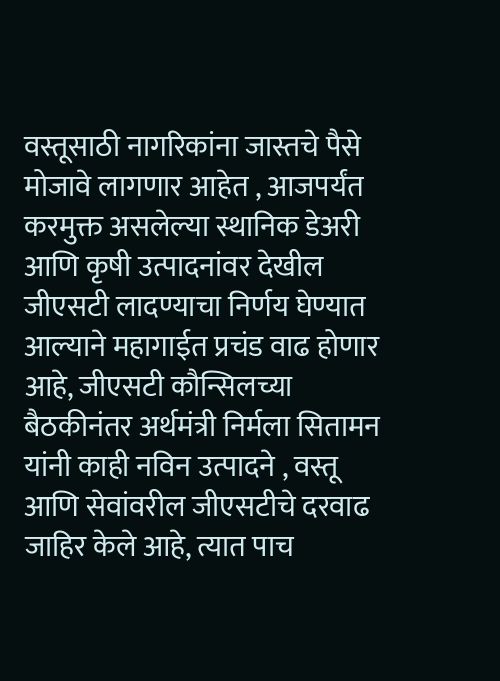वस्तूसाठी नागरिकांना जास्तचे पैसे मोजावे लागणार आहेत , आजपर्यंत करमुक्त असलेल्या स्थानिक डेअरी आणि कृषी उत्पादनांवर देखील जीएसटी लादण्याचा निर्णय घेण्यात आल्याने महागाईत प्रचंड वाढ होणार आहे, जीएसटी कौन्सिलच्या बैठकीनंतर अर्थमंत्री निर्मला सितामन यांनी काही नविन उत्पादने , वस्तू आणि सेवांवरील जीएसटीचे दरवाढ जाहिर केले आहे, त्यात पाच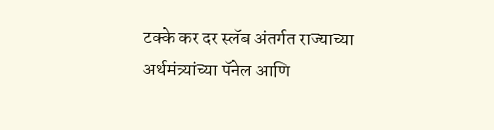टक्के कर दर स्लॅब अंतर्गत राज्याच्या अर्थमंत्र्यांच्या पॅनेल आणि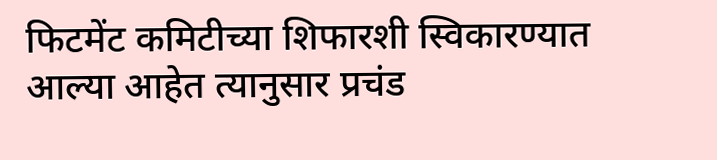फिटमेंट कमिटीच्या शिफारशी स्विकारण्यात आल्या आहेत त्यानुसार प्रचंड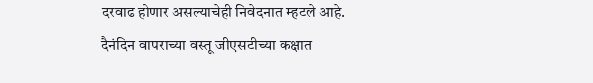दरवाढ होणार असल्याचेही निवेदनात म्हटले आहे.
दैनंदिन वापराच्या वस्तू जीएसटीच्या कक्षात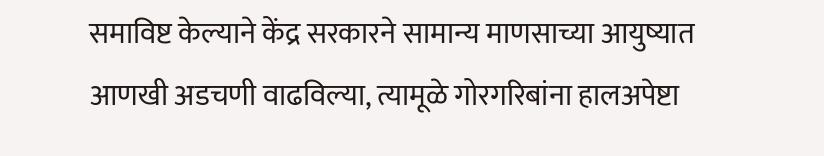समाविष्ट केल्याने केंद्र सरकारने सामान्य माणसाच्या आयुष्यात आणखी अडचणी वाढविल्या, त्यामूळे गोरगरिबांना हालअपेष्टा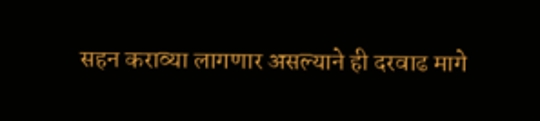सहन कराव्या लागणार असल्याने ही दरवाढ मागे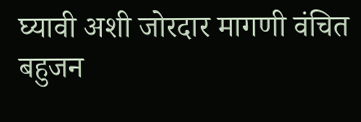घ्यावी अशी जोरदार मागणी वंचित बहुजन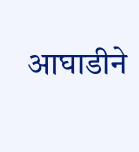आघाडीने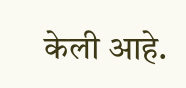केली आहे.